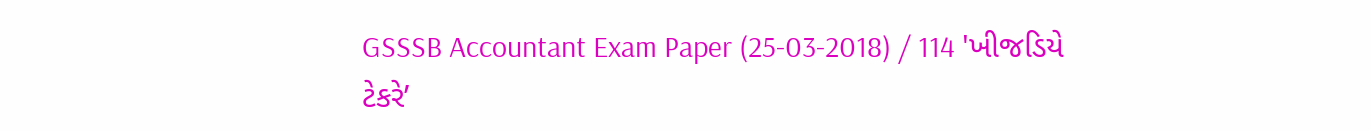GSSSB Accountant Exam Paper (25-03-2018) / 114 'ખીજડિયે ટેકરે’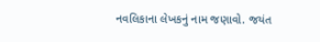નવલિકાના લેખકનું નામ જણાવો. જયંત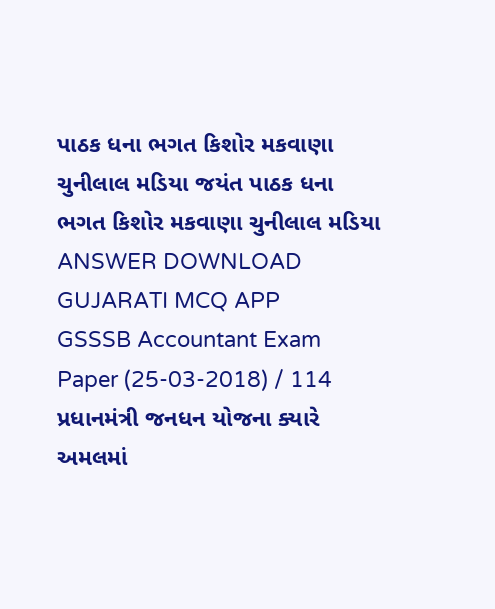પાઠક ધના ભગત કિશોર મકવાણા ચુનીલાલ મડિયા જયંત પાઠક ધના ભગત કિશોર મકવાણા ચુનીલાલ મડિયા ANSWER DOWNLOAD GUJARATI MCQ APP
GSSSB Accountant Exam Paper (25-03-2018) / 114 પ્રધાનમંત્રી જનધન યોજના ક્યારે અમલમાં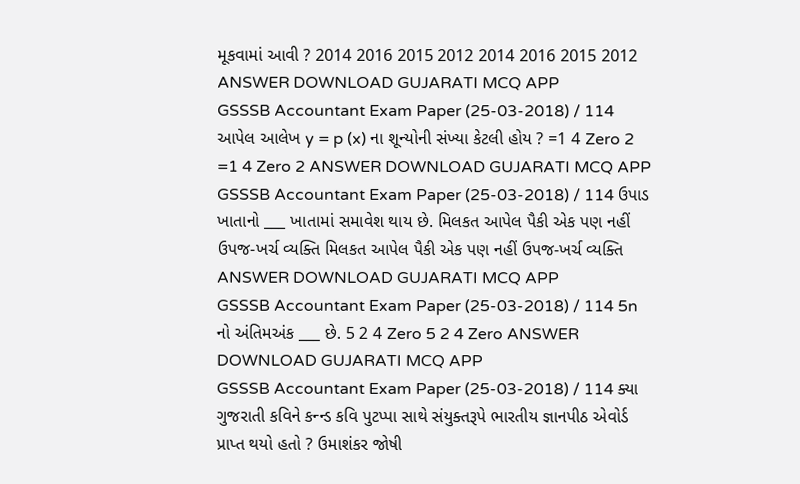મૂકવામાં આવી ? 2014 2016 2015 2012 2014 2016 2015 2012 ANSWER DOWNLOAD GUJARATI MCQ APP
GSSSB Accountant Exam Paper (25-03-2018) / 114 આપેલ આલેખ y = p (x) ના શૂન્યોની સંખ્યા કેટલી હોય ? =1 4 Zero 2 =1 4 Zero 2 ANSWER DOWNLOAD GUJARATI MCQ APP
GSSSB Accountant Exam Paper (25-03-2018) / 114 ઉપાડ ખાતાનો ___ ખાતામાં સમાવેશ થાય છે. મિલકત આપેલ પૈકી એક પણ નહીં ઉપજ-ખર્ચ વ્યક્તિ મિલકત આપેલ પૈકી એક પણ નહીં ઉપજ-ખર્ચ વ્યક્તિ ANSWER DOWNLOAD GUJARATI MCQ APP
GSSSB Accountant Exam Paper (25-03-2018) / 114 5n નો અંતિમઅંક ___ છે. 5 2 4 Zero 5 2 4 Zero ANSWER DOWNLOAD GUJARATI MCQ APP
GSSSB Accountant Exam Paper (25-03-2018) / 114 ક્યા ગુજરાતી કવિને કન્ન્ડ કવિ પુટપ્પા સાથે સંયુક્તરૂપે ભારતીય જ્ઞાનપીઠ એવોર્ડ પ્રાપ્ત થયો હતો ? ઉમાશંકર જોષી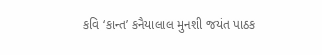કવિ ‘કાન્ત’ કનૈયાલાલ મુનશી જયંત પાઠક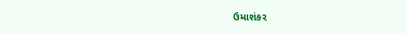ઉમાશંકર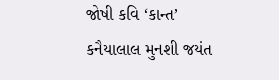જોષી કવિ ‘કાન્ત’ કનૈયાલાલ મુનશી જયંત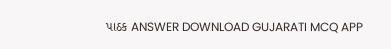પાઠક ANSWER DOWNLOAD GUJARATI MCQ APP